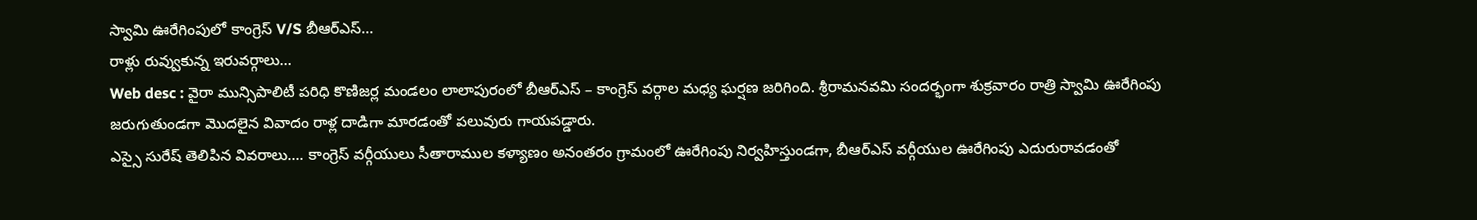స్వామి ఊరేగింపులో కాంగ్రెస్ V/S బీఆర్ఎస్…
రాళ్లు రువ్వుకున్న ఇరువర్గాలు…
Web desc : వైరా మున్సిపాలిటీ పరిధి కొణిజర్ల మండలం లాలాపురంలో బీఆర్ఎస్ – కాంగ్రెస్ వర్గాల మధ్య ఘర్షణ జరిగింది. శ్రీరామనవమి సందర్భంగా శుక్రవారం రాత్రి స్వామి ఊరేగింపు జరుగుతుండగా మొదలైన వివాదం రాళ్ల దాడిగా మారడంతో పలువురు గాయపడ్డారు.
ఎస్సై సురేష్ తెలిపిన వివరాలు…. కాంగ్రెస్ వర్గీయులు సీతారాముల కళ్యాణం అనంతరం గ్రామంలో ఊరేగింపు నిర్వహిస్తుండగా, బీఆర్ఎస్ వర్గీయుల ఊరేగింపు ఎదురురావడంతో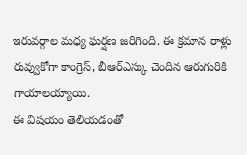ఇరువర్గాల మధ్య ఘర్షణ జరిగింది. ఈ క్రమాన రాళ్లు రువ్వుకోగా కాంగ్రెస్, బీఆర్ఎస్కు చెందిన ఆరుగురికి గాయాలయ్యాయి.
ఈ విషయం తెలియడంతో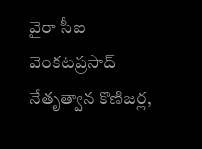వైరా సీఐ వెంకటప్రసాద్ నేతృత్వాన కొణిజర్ల,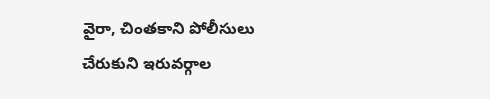వైరా, చింతకాని పోలీసులు చేరుకుని ఇరువర్గాల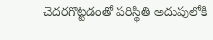చెదరగొట్టడంతో పరిస్థితి అదుపులోకి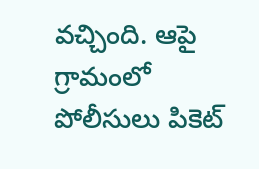వచ్చింది. ఆపై గ్రామంలో పోలీసులు పికెట్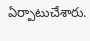ఏర్పాటుచేశారు.